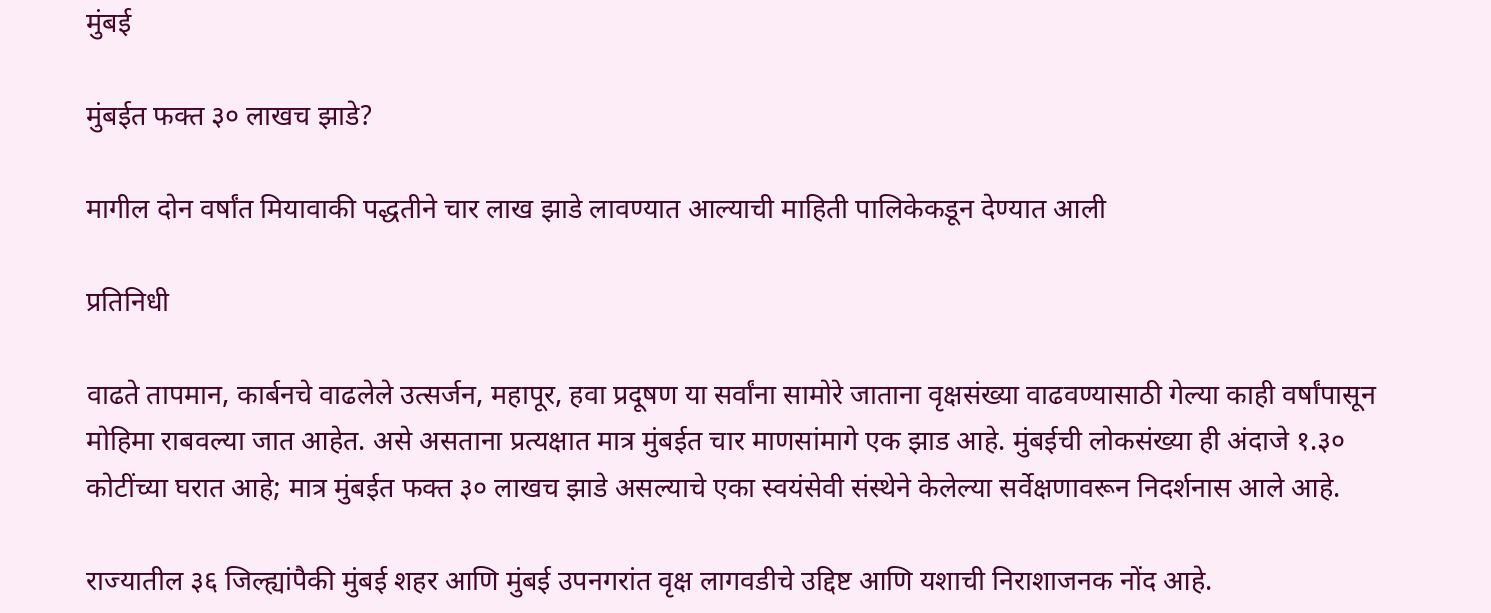मुंबई

मुंबईत फक्त ३० लाखच झाडे?

मागील दोन वर्षांत मियावाकी पद्धतीने चार लाख झाडे लावण्यात आल्याची माहिती पालिकेकडून देण्यात आली

प्रतिनिधी

वाढते तापमान, कार्बनचे वाढलेले उत्सर्जन, महापूर, हवा प्रदूषण या सर्वांना सामोरे जाताना वृक्षसंख्या वाढवण्यासाठी गेल्या काही वर्षांपासून मोहिमा राबवल्या जात आहेत. असे असताना प्रत्यक्षात मात्र मुंबईत चार माणसांमागे एक झाड आहे. मुंबईची लोकसंख्या ही अंदाजे १.३० कोटींच्या घरात आहे; मात्र मुंबईत फक्त ३० लाखच झाडे असल्याचे एका स्वयंसेवी संस्थेने केलेल्या सर्वेक्षणावरून निदर्शनास आले आहे.

राज्यातील ३६ जिल्ह्यांपैकी मुंबई शहर आणि मुंबई उपनगरांत वृक्ष लागवडीचे उद्दिष्ट आणि यशाची निराशाजनक नोंद आहे.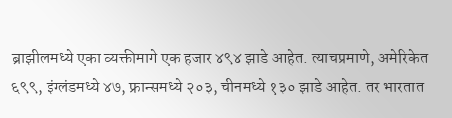ब्राझीलमध्ये एका व्यक्तीमागे एक हजार ४९४ झाडे आहेत. त्याचप्रमाणे, अमेरिकेत ६९९, इंग्लंडमध्ये ४७, फ्रान्समध्ये २०३, चीनमध्ये १३० झाडे आहेत. तर भारतात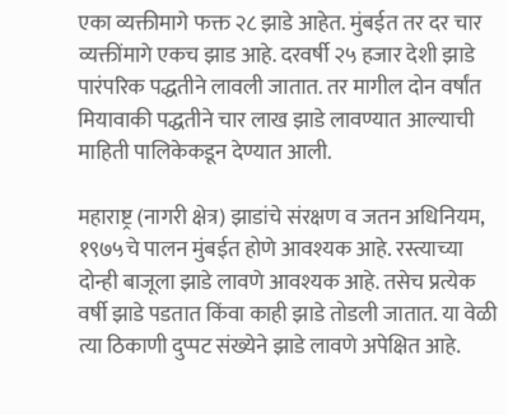एका व्यक्तीमागे फक्त २८ झाडे आहेत. मुंबईत तर दर चार व्यक्तींमागे एकच झाड आहे. दरवर्षी २५ हजार देशी झाडे पारंपरिक पद्धतीने लावली जातात. तर मागील दोन वर्षांत मियावाकी पद्धतीने चार लाख झाडे लावण्यात आल्याची माहिती पालिकेकडून देण्यात आली.

महाराष्ट्र (नागरी क्षेत्र) झाडांचे संरक्षण व जतन अधिनियम, १९७५चे पालन मुंबईत होणे आवश्यक आहे. रस्त्याच्या दोन्ही बाजूला झाडे लावणे आवश्यक आहे. तसेच प्रत्येक वर्षी झाडे पडतात किंवा काही झाडे तोडली जातात. या वेळी त्या ठिकाणी दुप्पट संख्येने झाडे लावणे अपेक्षित आहे.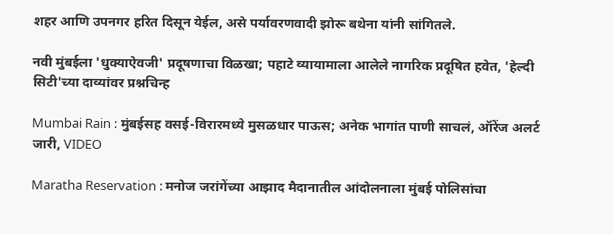शहर आणि उपनगर हरित दिसून येईल, असे पर्यावरणवादी झोरू बथेना यांनी सांगितले.

नवी मुंबईला 'धुक्याऐवजी' प्रदूषणाचा विळखा; पहाटे व्यायामाला आलेले नागरिक प्रदूषित हवेत, 'हेल्दी सिटी'च्या दाव्यांवर प्रश्नचिन्ह

Mumbai Rain : मुंबईसह वसई-विरारमध्ये मुसळधार पाऊस; अनेक भागांत पाणी साचलं, ऑरेंज अलर्ट जारी, VIDEO

Maratha Reservation : मनोज जरांगेंच्या आझाद मैदानातील आंदोलनाला मुंबई पोलिसांचा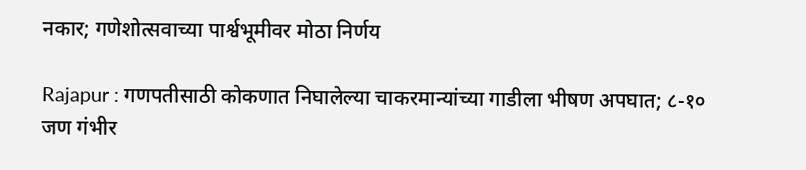नकार; गणेशोत्सवाच्या पार्श्वभूमीवर मोठा निर्णय

Rajapur : गणपतीसाठी कोकणात निघालेल्या चाकरमान्यांच्या गाडीला भीषण अपघात; ८-१० जण गंभीर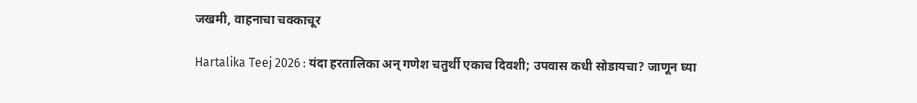जखमी, वाहनाचा चक्काचूर

Hartalika Teej 2026 : यंदा हरतालिका अन् गणेश चतुर्थी एकाच दिवशी; उपवास कधी सोडायचा? जाणून घ्या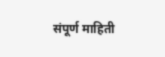संपूर्ण माहिती